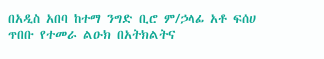በአዲስ አበባ ከተማ ንግድ ቢሮ ም/ኃላፊ አቶ ፍሰሀ ጥበቡ የተመራ ልዑክ በአትክልትና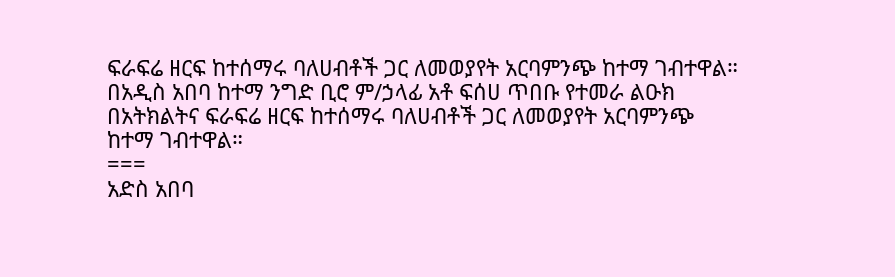ፍራፍሬ ዘርፍ ከተሰማሩ ባለሀብቶች ጋር ለመወያየት አርባምንጭ ከተማ ገብተዋል።
በአዲስ አበባ ከተማ ንግድ ቢሮ ም/ኃላፊ አቶ ፍሰሀ ጥበቡ የተመራ ልዑክ በአትክልትና ፍራፍሬ ዘርፍ ከተሰማሩ ባለሀብቶች ጋር ለመወያየት አርባምንጭ ከተማ ገብተዋል።
===
አድስ አበባ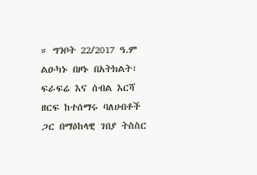። ግንቦት 22/2017 ዓ.ም
ልዑካኑ በዞኑ በአትክልት፣ ፍራፍሬ እና ሰብል እርሻ ዘርፍ ከተሰማሩ ባለሀብቶች ጋር በማዕከላዊ ገበያ ትስስር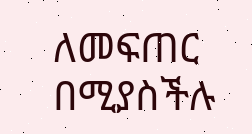ለመፍጠር በሚያስችሉ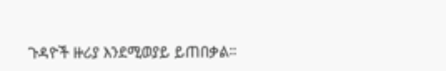ጉዳዮች ዙሪያ እንደሚወያይ ይጠበቃል።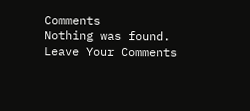Comments
Nothing was found.
Leave Your Comments